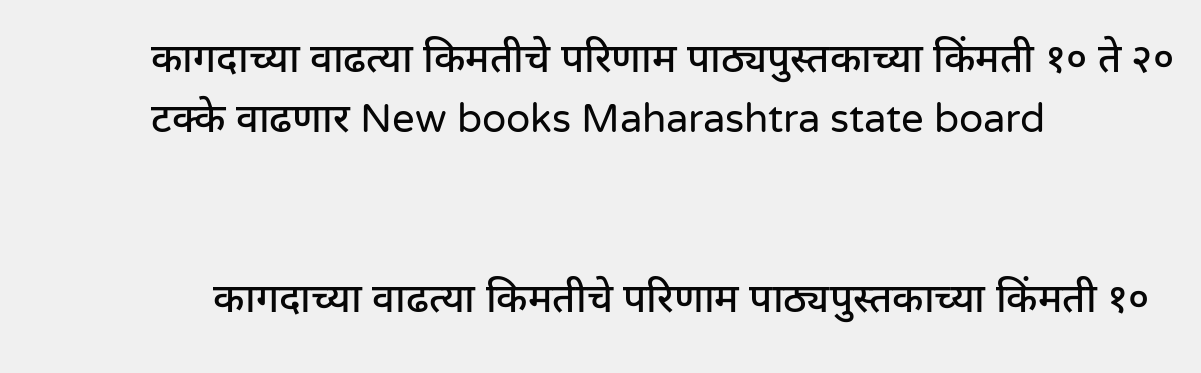कागदाच्या वाढत्या किमतीचे परिणाम पाठ्यपुस्तकाच्या किंमती १० ते २० टक्के वाढणार New books Maharashtra state board


      कागदाच्या वाढत्या किमतीचे परिणाम पाठ्यपुस्तकाच्या किंमती १०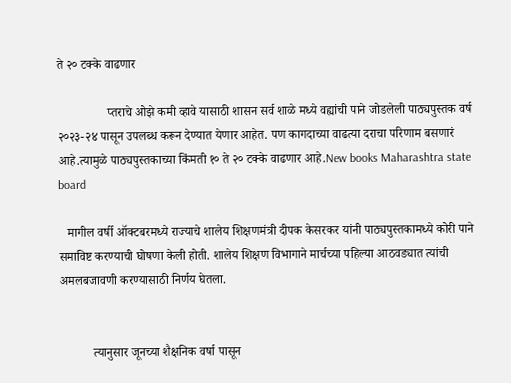ते २० टक्के वाढणार

                प्तराचे ओझे कमी व्हावे यासाठी शासन सर्व शाळे मध्ये वह्यांची पाने जोडलेली पाठ्यपुस्तक वर्ष २०२३-२४ पासून उपलब्ध करून देण्यात येणार आहेत. पण कागदाच्या वाढत्या दराचा परिणाम बसणारं आहे.त्यामुळे पाठ्यपुस्तकाच्या किंमती १० ते २० टक्के वाढणार आहे.New books Maharashtra state board

   मागील वर्षी ऑक्टबरमध्ये राज्याचे शालेय शिक्षणमंत्री दीपक केसरकर यांनी पाठ्यपुस्तकामध्ये कोरी पाने समाविष्ट करण्याची घोषणा केली होती. शालेय शिक्षण विभागाने मार्चच्या पहिल्या आठवड्यात त्यांची अमलबजावणी करण्यासाठी निर्णय घेतला.


           त्यानुसार जूनच्या शैक्षनिक वर्षा पासून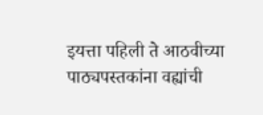इयत्ता पहिली ते आठवीच्या पाठ्यपस्तकांना वह्यांची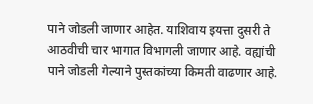पाने जोडली जाणार आहेत. याशिवाय इयत्ता दुसरी ते आठवीची चार भागात विभागली जाणार आहे. वह्यांची पाने जोडली गेल्याने पुस्तकांच्या किमती वाढणार आहे.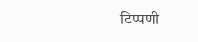टिप्पणी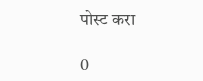पोस्ट करा

0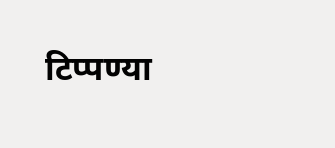टिप्पण्या